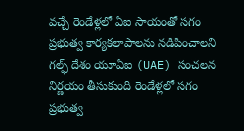వచ్చే రెండేళ్లలో ఏఐ సాయంతో సగం ప్రభుత్వ కార్యకలాపాలను నడిపించాలని గల్ఫ్ దేశం యూఏఐ (UAE) సంచలన నిర్ణయం తీసుకుంది రెండేళ్లలో సగం ప్రభుత్వ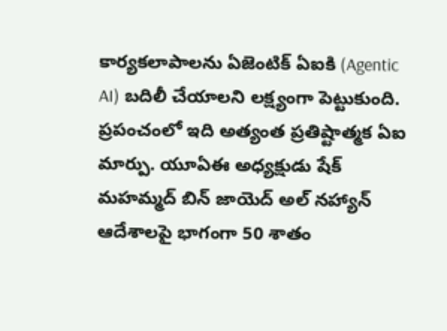కార్యకలాపాలను ఏజెంటిక్ ఏఐకి (Agentic AI) బదిలీ చేయాలని లక్ష్యంగా పెట్టుకుంది. ప్రపంచంలో ఇది అత్యంత ప్రతిష్టాత్మక ఏఐ మార్పు. యూఏఈ అధ్యక్షుడు షేక్ మహమ్మద్ బిన్ జాయెద్ అల్ నహ్యాన్ ఆదేశాలపై భాగంగా 50 శాతం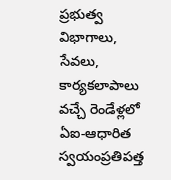ప్రభుత్వ విభాగాలు, సేవలు, కార్యకలాపాలు వచ్చే రెండేళ్లలో ఏఐ-ఆధారిత స్వయంప్రతిపత్త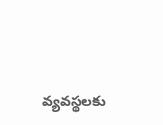వ్యవస్థలకు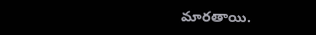మారతాయి.